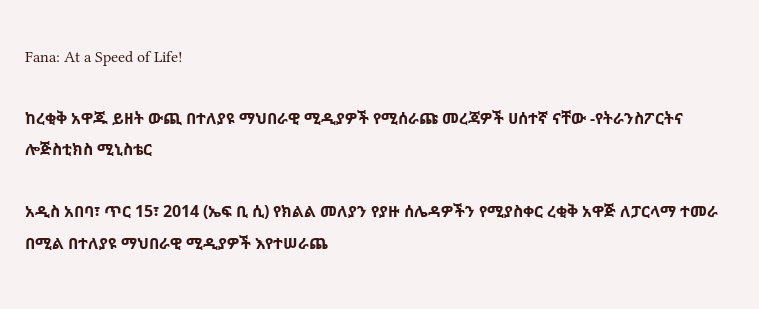Fana: At a Speed of Life!

ከረቂቅ አዋጁ ይዘት ውጪ በተለያዩ ማህበራዊ ሚዲያዎች የሚሰራጩ መረጃዎች ሀሰተኛ ናቸው -የትራንስፖርትና ሎጅስቲክስ ሚኒስቴር

አዲስ አበባ፣ ጥር 15፣ 2014 (ኤፍ ቢ ሲ) የክልል መለያን የያዙ ሰሌዳዎችን የሚያስቀር ረቂቅ አዋጅ ለፓርላማ ተመራ በሚል በተለያዩ ማህበራዊ ሚዲያዎች እየተሠራጨ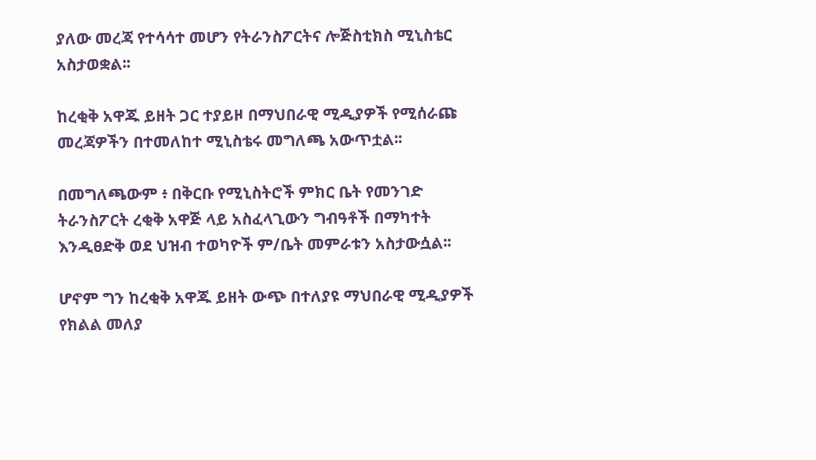ያለው መረጃ የተሳሳተ መሆን የትራንስፖርትና ሎጅስቲክስ ሚኒስቴር አስታወቋል፡፡

ከረቂቅ አዋጁ ይዘት ጋር ተያይዞ በማህበራዊ ሚዲያዎች የሚሰራጩ መረጃዎችን በተመለከተ ሚኒስቴሩ መግለጫ አውጥቷል፡፡

በመግለጫውም ፥ በቅርቡ የሚኒስትሮች ምክር ቤት የመንገድ ትራንስፖርት ረቂቅ አዋጅ ላይ አስፈላጊውን ግብዓቶች በማካተት እንዲፀድቅ ወደ ህዝብ ተወካዮች ም/ቤት መምራቱን አስታውሷል፡፡

ሆኖም ግን ከረቂቅ አዋጁ ይዘት ውጭ በተለያዩ ማህበራዊ ሚዲያዎች የክልል መለያ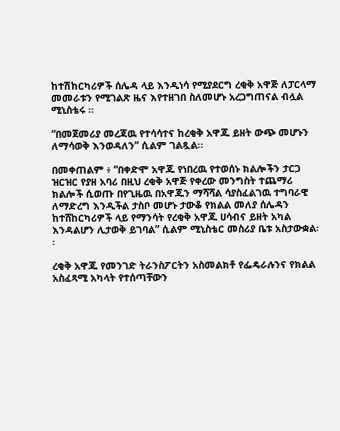ከተሽከርካሪዎች ሰሌዳ ላይ እንዲነሳ የሚያደርግ ረቂቅ አዋጅ ለፓርላማ መመራቱን የሚገልጽ ዜና እየተዘገበ ስለመሆኑ አረጋግጠናል ብሏል ሚኒስቴሩ ፡፡

“በመጀመሪያ መረጃዉ የተሳሳተና ከረቂቅ አዋጁ ይዘት ውጭ መሆኑን ለማሳወቅ እንወዳለን” ሲልም ገልጿል፡፡

በመቀጠልም ፥ “በቀድሞ አዋጁ የነበረዉ የተወሰኑ ክልሎችን ታርጋ ዝርዝር የያዘ አባሪ በዚህ ረቂቅ አዋጅ የቀረው መንግስት ተጨማሪ ክልሎች ሲወጡ በየጊዜዉ በአዋጁን ማሻሻል ሳያስፈልገዉ ተግባራዊ ለማድረግ እንዲችል ታስቦ መሆኑ ታውቆ የክልል መለያ ሰሌዳን ከተሸከርካሪዎች ላይ የማንሳት የረቂቅ አዋጁ ሀሳብና ይዘት አካል እንዳልሆን ሊታወቅ ይገባል” ሲልም ሚኒስቴር መስሪያ ቤቱ አስታውቋል፡፡

ረቂቅ አዋጁ የመንገድ ትራንስፖርትን አስመልክቶ የፌዴራሉንና የክልል አስፈጻሚ አካላት የተሰጣቸውን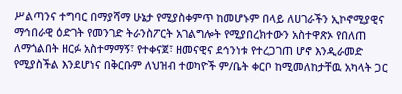ሥልጣንና ተግባር በማያሻማ ሁኔታ የሚያስቀምጥ ከመሆኑም በላይ ለሀገራችን ኢኮኖሚያዊና ማኅበራዊ ዕድገት የመንገድ ትራንስፖርት አገልግሎት የሚያበረክተውን አስተዋጽኦ የበለጠ ለማጎልበት ዘርፉ አስተማማኝ፣ የተቀናጀ፣ ዘመናዊና ደኅንነቱ የተረጋገጠ ሆኖ እንዲራመድ የሚያስችል እንደሆነና በቅርቡም ለህዝብ ተወካዮች ም/ቤት ቀርቦ ከሚመለከታቸዉ አካላት ጋር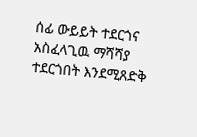ሰፊ ውይይት ተደርጎና አስፈላጊዉ ማሻሻያ ተደርጎበት እንደሚጸድቅ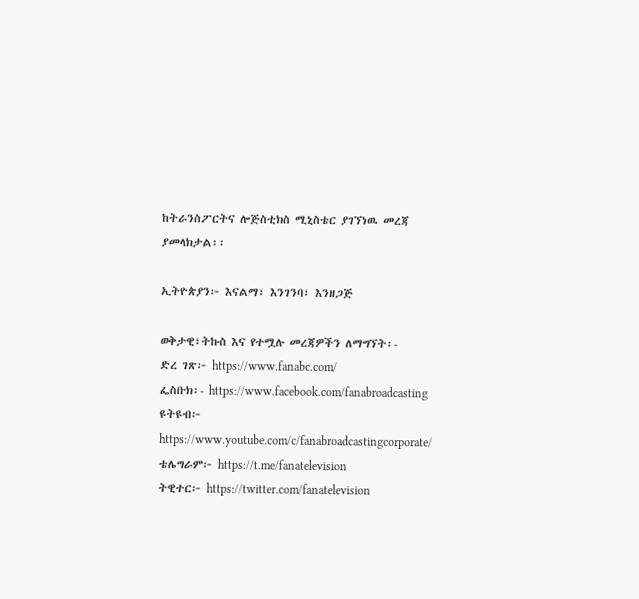ከትራንስፖርትና ሎጅስቲክስ ሚኒስቴር ያገኘነዉ መረጃ ያመላክታል፡፡

ኢትዮጵያን፦ እናልማ፣ እንገንባ፣ እንዘጋጅ

ወቅታዊ፣ትኩስ እና የተሟሉ መረጃዎችን ለማግኘት፡-
ድረ ገጽ፦ https://www.fanabc.com/
ፌስቡክ፡- https://www.facebook.com/fanabroadcasting
ዩትዩብ፦ https://www.youtube.com/c/fanabroadcastingcorporate/
ቴሌግራም፦ https://t.me/fanatelevision
ትዊተር፦ https://twitter.com/fanatelevision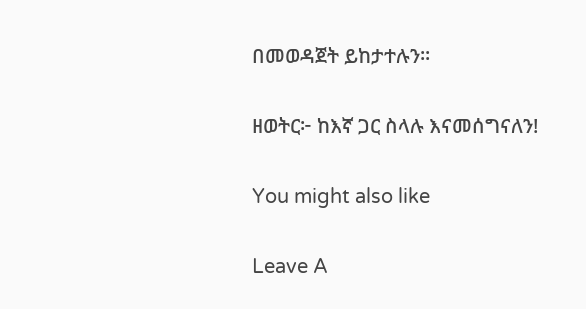በመወዳጀት ይከታተሉን፡፡

ዘወትር፦ ከእኛ ጋር ስላሉ እናመሰግናለን!

You might also like

Leave A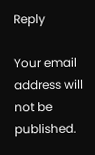Reply

Your email address will not be published.